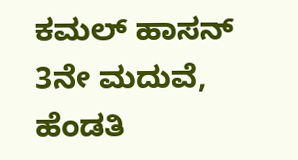ಕಮಲ್ ಹಾಸನ್ 3ನೇ ಮದುವೆ, ಹೆಂಡತಿ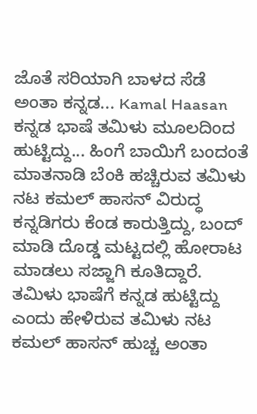ಜೊತೆ ಸರಿಯಾಗಿ ಬಾಳದ ಸೆಡೆ ಅಂತಾ ಕನ್ನಡ... Kamal Haasan
ಕನ್ನಡ ಭಾಷೆ ತಮಿಳು ಮೂಲದಿಂದ ಹುಟ್ಟಿದ್ದು... ಹಿಂಗೆ ಬಾಯಿಗೆ ಬಂದಂತೆ ಮಾತನಾಡಿ ಬೆಂಕಿ ಹಚ್ಚಿರುವ ತಮಿಳು ನಟ ಕಮಲ್ ಹಾಸನ್ ವಿರುದ್ಧ ಕನ್ನಡಿಗರು ಕೆಂಡ ಕಾರುತ್ತಿದ್ದು, ಬಂದ್ ಮಾಡಿ ದೊಡ್ಡ ಮಟ್ಟದಲ್ಲಿ ಹೋರಾಟ ಮಾಡಲು ಸಜ್ಜಾಗಿ ಕೂತಿದ್ದಾರೆ. ತಮಿಳು ಭಾಷೆಗೆ ಕನ್ನಡ ಹುಟ್ಟಿದ್ದು ಎಂದು ಹೇಳಿರುವ ತಮಿಳು ನಟ ಕಮಲ್ ಹಾಸನ್ ಹುಚ್ಚ ಅಂತಾ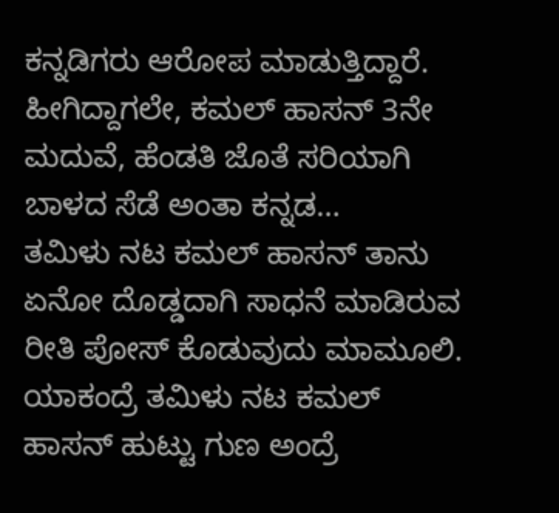ಕನ್ನಡಿಗರು ಆರೋಪ ಮಾಡುತ್ತಿದ್ದಾರೆ. ಹೀಗಿದ್ದಾಗಲೇ, ಕಮಲ್ ಹಾಸನ್ 3ನೇ ಮದುವೆ, ಹೆಂಡತಿ ಜೊತೆ ಸರಿಯಾಗಿ ಬಾಳದ ಸೆಡೆ ಅಂತಾ ಕನ್ನಡ...
ತಮಿಳು ನಟ ಕಮಲ್ ಹಾಸನ್ ತಾನು ಏನೋ ದೊಡ್ಡದಾಗಿ ಸಾಧನೆ ಮಾಡಿರುವ ರೀತಿ ಪೋಸ್ ಕೊಡುವುದು ಮಾಮೂಲಿ. ಯಾಕಂದ್ರೆ ತಮಿಳು ನಟ ಕಮಲ್ ಹಾಸನ್ ಹುಟ್ಟು ಗುಣ ಅಂದ್ರೆ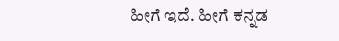ಹೀಗೆ ಇದೆ. ಹೀಗೆ ಕನ್ನಡ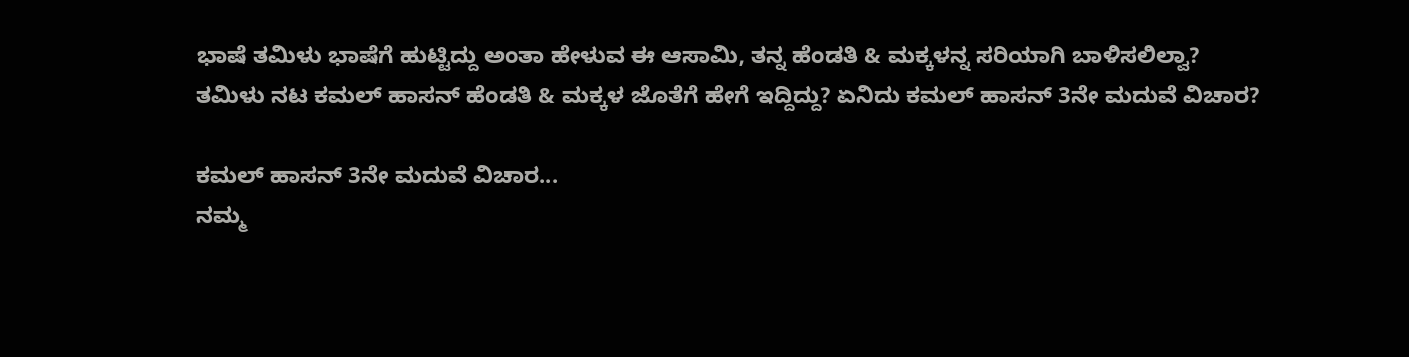ಭಾಷೆ ತಮಿಳು ಭಾಷೆಗೆ ಹುಟ್ಟಿದ್ದು ಅಂತಾ ಹೇಳುವ ಈ ಆಸಾಮಿ, ತನ್ನ ಹೆಂಡತಿ & ಮಕ್ಕಳನ್ನ ಸರಿಯಾಗಿ ಬಾಳಿಸಲಿಲ್ವಾ? ತಮಿಳು ನಟ ಕಮಲ್ ಹಾಸನ್ ಹೆಂಡತಿ & ಮಕ್ಕಳ ಜೊತೆಗೆ ಹೇಗೆ ಇದ್ದಿದ್ದು? ಏನಿದು ಕಮಲ್ ಹಾಸನ್ 3ನೇ ಮದುವೆ ವಿಚಾರ?

ಕಮಲ್ ಹಾಸನ್ 3ನೇ ಮದುವೆ ವಿಚಾರ...
ನಮ್ಮ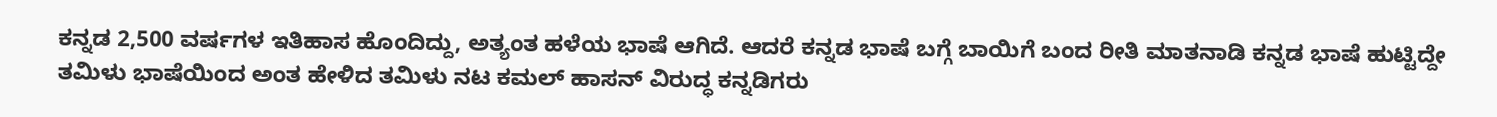ಕನ್ನಡ 2,500 ವರ್ಷಗಳ ಇತಿಹಾಸ ಹೊಂದಿದ್ದು, ಅತ್ಯಂತ ಹಳೆಯ ಭಾಷೆ ಆಗಿದೆ. ಆದರೆ ಕನ್ನಡ ಭಾಷೆ ಬಗ್ಗೆ ಬಾಯಿಗೆ ಬಂದ ರೀತಿ ಮಾತನಾಡಿ ಕನ್ನಡ ಭಾಷೆ ಹುಟ್ಟಿದ್ದೇ ತಮಿಳು ಭಾಷೆಯಿಂದ ಅಂತ ಹೇಳಿದ ತಮಿಳು ನಟ ಕಮಲ್ ಹಾಸನ್ ವಿರುದ್ಧ ಕನ್ನಡಿಗರು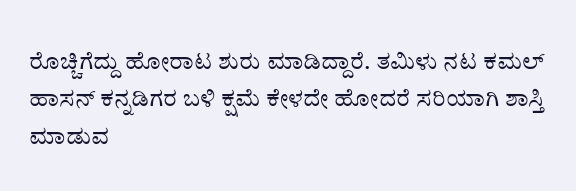ರೊಚ್ಚಿಗೆದ್ದು ಹೋರಾಟ ಶುರು ಮಾಡಿದ್ದಾರೆ. ತಮಿಳು ನಟ ಕಮಲ್ ಹಾಸನ್ ಕನ್ನಡಿಗರ ಬಳಿ ಕ್ಷಮೆ ಕೇಳದೇ ಹೋದರೆ ಸರಿಯಾಗಿ ಶಾಸ್ತಿ ಮಾಡುವ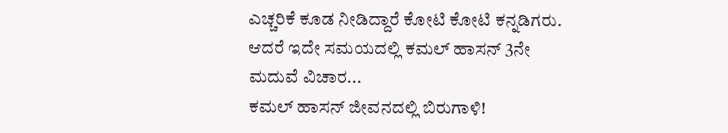ಎಚ್ಚರಿಕೆ ಕೂಡ ನೀಡಿದ್ದಾರೆ ಕೋಟಿ ಕೋಟಿ ಕನ್ನಡಿಗರು. ಆದರೆ ಇದೇ ಸಮಯದಲ್ಲಿ ಕಮಲ್ ಹಾಸನ್ 3ನೇ ಮದುವೆ ವಿಚಾರ...
ಕಮಲ್ ಹಾಸನ್ ಜೀವನದಲ್ಲಿ ಬಿರುಗಾಳಿ!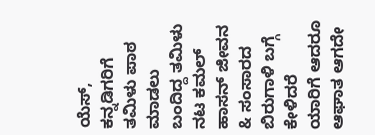ಯೆಸ್, ಕನ್ನಡಿಗರಿಗೆ ತಮಿಳು ಪಾಠ ಮಾಡಲು ಬಂದಿದ್ದ ತಮಿಳು ನಟ ಕಮಲ್ ಹಾಸನ್ ಜೀವನ & ಸಂಸಾರದ ಬಿರುಗಾಳಿ ಬಗ್ಗೆ ಕೇಳಿದರೆ ಯಾರಿಗೆ ಆದರೂ ಆಘಾತ ಆಗದೇ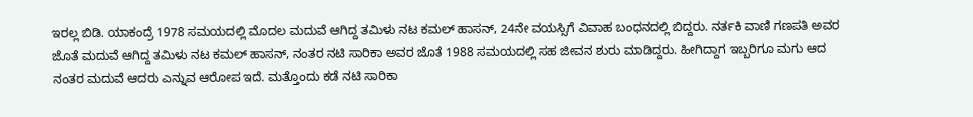ಇರಲ್ಲ ಬಿಡಿ. ಯಾಕಂದ್ರೆ 1978 ಸಮಯದಲ್ಲಿ ಮೊದಲ ಮದುವೆ ಆಗಿದ್ದ ತಮಿಳು ನಟ ಕಮಲ್ ಹಾಸನ್, 24ನೇ ವಯಸ್ಸಿಗೆ ವಿವಾಹ ಬಂಧನದಲ್ಲಿ ಬಿದ್ದರು. ನರ್ತಕಿ ವಾಣಿ ಗಣಪತಿ ಅವರ ಜೊತೆ ಮದುವೆ ಆಗಿದ್ದ ತಮಿಳು ನಟ ಕಮಲ್ ಹಾಸನ್, ನಂತರ ನಟಿ ಸಾರಿಕಾ ಅವರ ಜೊತೆ 1988 ಸಮಯದಲ್ಲಿ ಸಹ ಜೀವನ ಶುರು ಮಾಡಿದ್ದರು. ಹೀಗಿದ್ದಾಗ ಇಬ್ಬರಿಗೂ ಮಗು ಆದ ನಂತರ ಮದುವೆ ಆದರು ಎನ್ನುವ ಆರೋಪ ಇದೆ. ಮತ್ತೊಂದು ಕಡೆ ನಟಿ ಸಾರಿಕಾ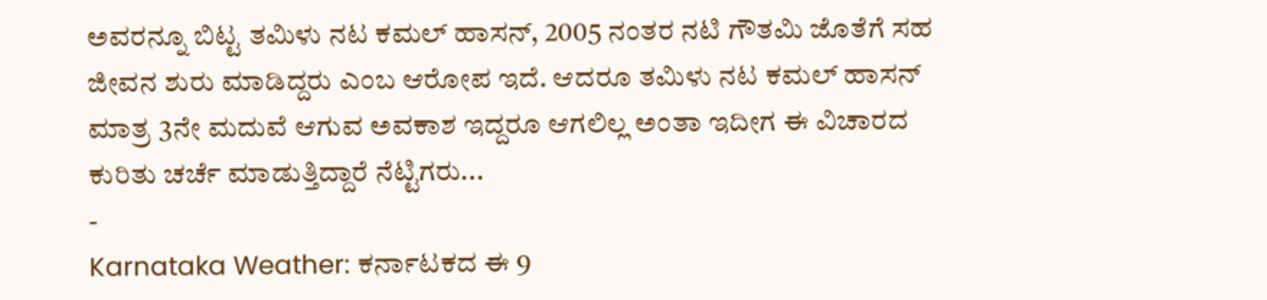ಅವರನ್ನೂ ಬಿಟ್ಟ ತಮಿಳು ನಟ ಕಮಲ್ ಹಾಸನ್, 2005 ನಂತರ ನಟಿ ಗೌತಮಿ ಜೊತೆಗೆ ಸಹ ಜೀವನ ಶುರು ಮಾಡಿದ್ದರು ಎಂಬ ಆರೋಪ ಇದೆ. ಆದರೂ ತಮಿಳು ನಟ ಕಮಲ್ ಹಾಸನ್ ಮಾತ್ರ 3ನೇ ಮದುವೆ ಆಗುವ ಅವಕಾಶ ಇದ್ದರೂ ಆಗಲಿಲ್ಲ ಅಂತಾ ಇದೀಗ ಈ ವಿಚಾರದ ಕುರಿತು ಚರ್ಚೆ ಮಾಡುತ್ತಿದ್ದಾರೆ ನೆಟ್ಟಿಗರು...
-
Karnataka Weather: ಕರ್ನಾಟಕದ ಈ 9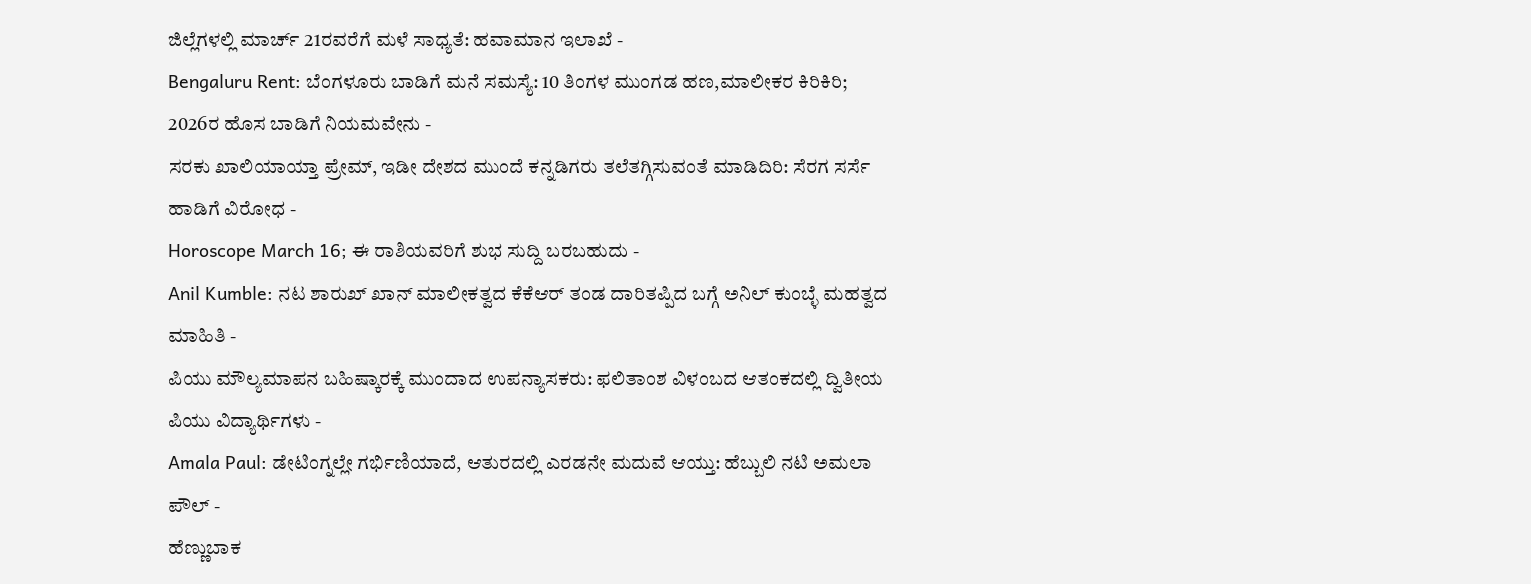ಜಿಲ್ಲೆಗಳಲ್ಲಿ ಮಾರ್ಚ್ 21ರವರೆಗೆ ಮಳೆ ಸಾಧ್ಯತೆ: ಹವಾಮಾನ ಇಲಾಖೆ -
Bengaluru Rent: ಬೆಂಗಳೂರು ಬಾಡಿಗೆ ಮನೆ ಸಮಸ್ಯೆ: 10 ತಿಂಗಳ ಮುಂಗಡ ಹಣ,ಮಾಲೀಕರ ಕಿರಿಕಿರಿ; 2026ರ ಹೊಸ ಬಾಡಿಗೆ ನಿಯಮವೇನು -
ಸರಕು ಖಾಲಿಯಾಯ್ತಾ ಪ್ರೇಮ್, ಇಡೀ ದೇಶದ ಮುಂದೆ ಕನ್ನಡಿಗರು ತಲೆತಗ್ಗಿಸುವಂತೆ ಮಾಡಿದಿರಿ: ಸೆರಗ ಸರ್ಸೆ ಹಾಡಿಗೆ ವಿರೋಧ -
Horoscope March 16; ಈ ರಾಶಿಯವರಿಗೆ ಶುಭ ಸುದ್ದಿ ಬರಬಹುದು -
Anil Kumble: ನಟ ಶಾರುಖ್ ಖಾನ್ ಮಾಲೀಕತ್ವದ ಕೆಕೆಆರ್ ತಂಡ ದಾರಿತಪ್ಪಿದ ಬಗ್ಗೆ ಅನಿಲ್ ಕುಂಬ್ಳೆ ಮಹತ್ವದ ಮಾಹಿತಿ -
ಪಿಯು ಮೌಲ್ಯಮಾಪನ ಬಹಿಷ್ಕಾರಕ್ಕೆ ಮುಂದಾದ ಉಪನ್ಯಾಸಕರು: ಫಲಿತಾಂಶ ವಿಳಂಬದ ಆತಂಕದಲ್ಲಿ ದ್ವಿತೀಯ ಪಿಯು ವಿದ್ಯಾರ್ಥಿಗಳು -
Amala Paul: ಡೇಟಿಂಗ್ನಲ್ಲೇ ಗರ್ಭಿಣಿಯಾದೆ, ಆತುರದಲ್ಲಿ ಎರಡನೇ ಮದುವೆ ಆಯ್ತು: ಹೆಬ್ಬುಲಿ ನಟಿ ಅಮಲಾ ಪೌಲ್ -
ಹೆಣ್ಣುಬಾಕ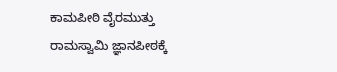ಕಾಮಪೀಠಿ ವೈರಮುತ್ತು ರಾಮಸ್ವಾಮಿ ಜ್ಞಾನಪೀಠಕ್ಕೆ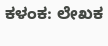ಕಳಂಕ: ಲೇಖಕ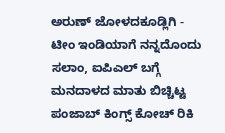ಅರುಣ್ ಜೋಳದಕೂಡ್ಲಿಗಿ -
ಟೀಂ ಇಂಡಿಯಾಗೆ ನನ್ನದೊಂದು ಸಲಾಂ, ಐಪಿಎಲ್ ಬಗ್ಗೆ ಮನದಾಳದ ಮಾತು ಬಿಚ್ಚಿಟ್ಟ ಪಂಜಾಬ್ ಕಿಂಗ್ಸ್ ಕೋಚ್ ರಿಕಿ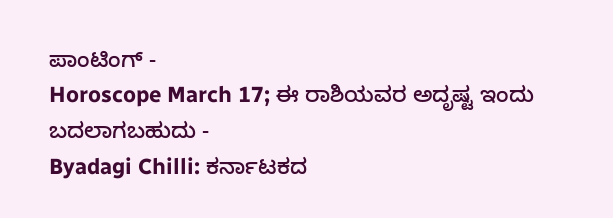ಪಾಂಟಿಂಗ್ -
Horoscope March 17; ಈ ರಾಶಿಯವರ ಅದೃಷ್ಟ ಇಂದು ಬದಲಾಗಬಹುದು -
Byadagi Chilli: ಕರ್ನಾಟಕದ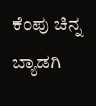ಕೆಂಪು ಚಿನ್ನ ಬ್ಯಾಡಗಿ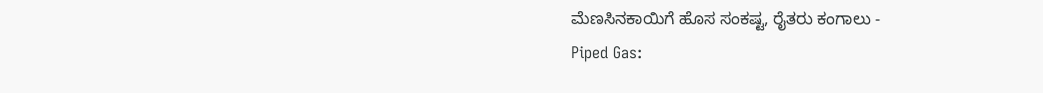ಮೆಣಸಿನಕಾಯಿಗೆ ಹೊಸ ಸಂಕಷ್ಟ, ರೈತರು ಕಂಗಾಲು -
Piped Gas: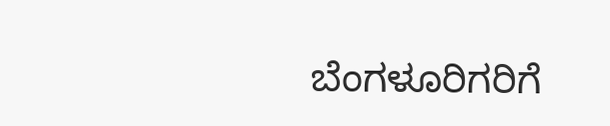ಬೆಂಗಳೂರಿಗರಿಗೆ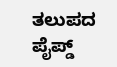ತಲುಪದ ಪೈಪ್ಡ್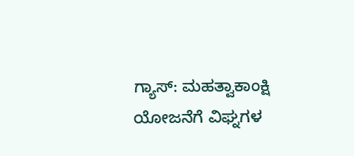ಗ್ಯಾಸ್: ಮಹತ್ವಾಕಾಂಕ್ಷಿ ಯೋಜನೆಗೆ ವಿಘ್ನಗಳ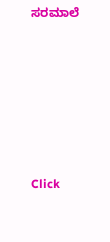ಸರಮಾಲೆ












Click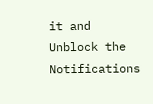it and Unblock the Notifications